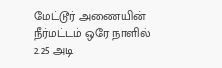மேட்டூர் அணையின் நீர்மட்டம் ஒரே நாளில் 2.25 அடி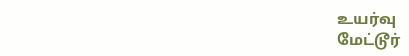உயர்வு
மேட்டூர்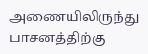அணையிலிருந்து பாசனத்திற்கு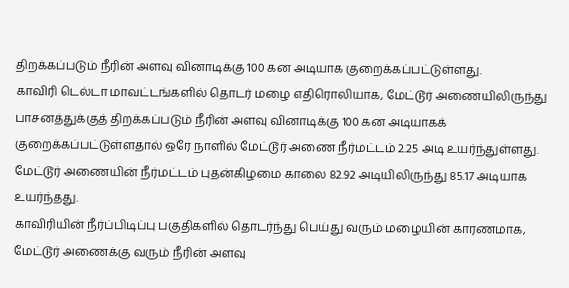திறக்கப்படும் நீரின் அளவு வினாடிக்கு 100 கன அடியாக குறைக்கப்பட்டுள்ளது.
காவிரி டெல்டா மாவட்டங்களில் தொடர் மழை எதிரொலியாக, மேட்டூர் அணையிலிருந்து பாசனத்துக்குத் திறக்கப்படும் நீரின் அளவு வினாடிக்கு 100 கன அடியாகக் குறைக்கப்பட்டுள்ளதால் ஒரே நாளில் மேட்டூர் அணை நீர்மட்டம் 2.25 அடி உயர்ந்துள்ளது.
மேட்டூர் அணையின் நீர்மட்டம் புதன்கிழமை காலை 82.92 அடியிலிருந்து 85.17 அடியாக உயர்ந்தது.
காவிரியின் நீர்ப்பிடிப்பு பகுதிகளில் தொடர்ந்து பெய்து வரும் மழையின் காரணமாக, மேட்டூர் அணைக்கு வரும் நீரின் அளவு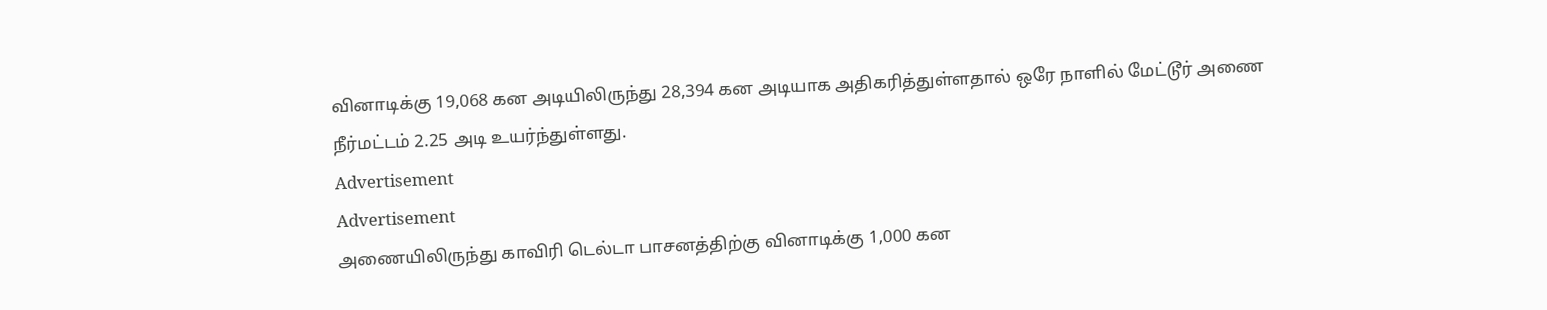வினாடிக்கு 19,068 கன அடியிலிருந்து 28,394 கன அடியாக அதிகரித்துள்ளதால் ஒரே நாளில் மேட்டூர் அணை நீர்மட்டம் 2.25 அடி உயர்ந்துள்ளது.
Advertisement
Advertisement
அணையிலிருந்து காவிரி டெல்டா பாசனத்திற்கு வினாடிக்கு 1,000 கன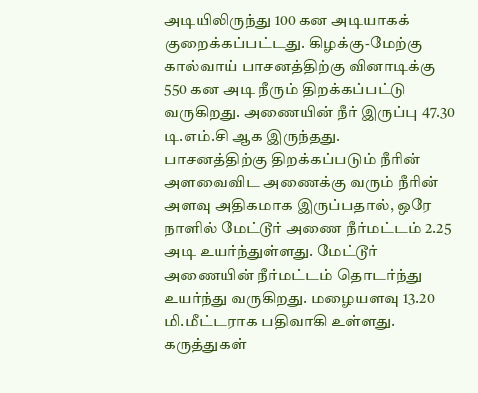அடியிலிருந்து 100 கன அடியாகக் குறைக்கப்பட்டது. கிழக்கு-மேற்கு கால்வாய் பாசனத்திற்கு வினாடிக்கு 550 கன அடி நீரும் திறக்கப்பட்டு வருகிறது. அணையின் நீர் இருப்பு 47.30 டி.எம்.சி ஆக இருந்தது.
பாசனத்திற்கு திறக்கப்படும் நீரின் அளவைவிட அணைக்கு வரும் நீரின் அளவு அதிகமாக இருப்பதால், ஒரே நாளில் மேட்டூர் அணை நீர்மட்டம் 2.25 அடி உயர்ந்துள்ளது. மேட்டூர் அணையின் நீர்மட்டம் தொடர்ந்து உயர்ந்து வருகிறது. மழையளவு 13.20 மி.மீட்டராக பதிவாகி உள்ளது.
கருத்துகள்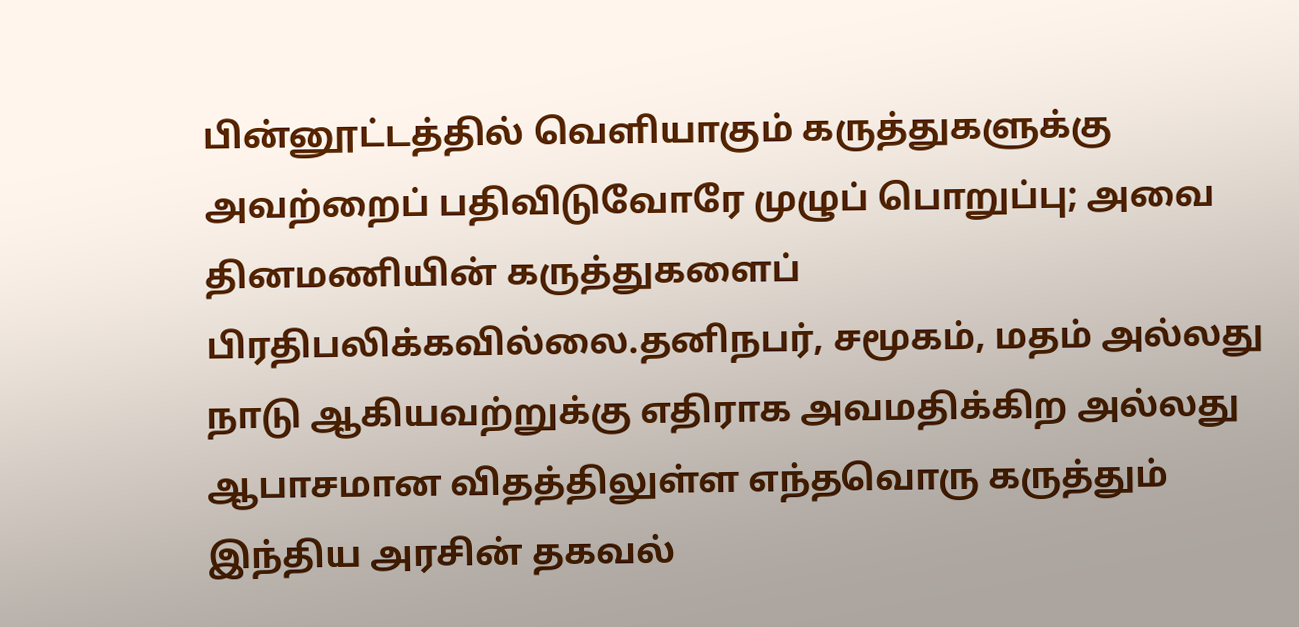பின்னூட்டத்தில் வெளியாகும் கருத்துகளுக்கு அவற்றைப் பதிவிடுவோரே முழுப் பொறுப்பு; அவை தினமணியின் கருத்துகளைப் பிரதிபலிக்கவில்லை.தனிநபர், சமூகம், மதம் அல்லது நாடு ஆகியவற்றுக்கு எதிராக அவமதிக்கிற அல்லது ஆபாசமான விதத்திலுள்ள எந்தவொரு கருத்தும் இந்திய அரசின் தகவல்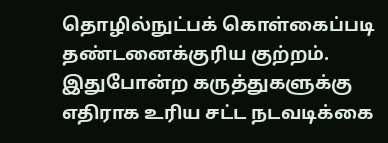தொழில்நுட்பக் கொள்கைப்படி தண்டனைக்குரிய குற்றம். இதுபோன்ற கருத்துகளுக்கு எதிராக உரிய சட்ட நடவடிக்கை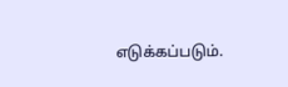எடுக்கப்படும்.